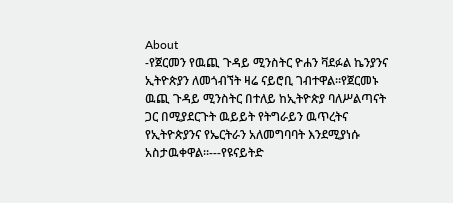About
-የጀርመን የዉጪ ጉዳይ ሚንስትር ዮሐን ቫደፉል ኬንያንና ኢትዮጵያን ለመጎብኘት ዛሬ ናይሮቢ ገብተዋል።የጀርመኑ ዉጪ ጉዳይ ሚንስትር በተለይ ከኢትዮጵያ ባለሥልጣናት ጋር በሚያደርጉት ዉይይት የትግራይን ዉጥረትና የኢትዮጵያንና የኤርትራን አለመግባባት እንደሚያነሱ አስታዉቀዋል።---የዩናይትድ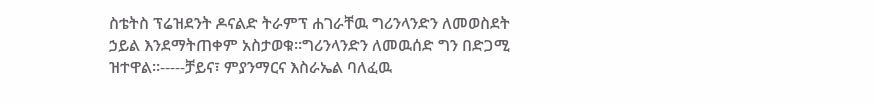ስቴትስ ፕሬዝደንት ዶናልድ ትራምፕ ሐገራቸዉ ግሪንላንድን ለመወስደት ኃይል እንደማትጠቀም አስታወቁ።ግሪንላንድን ለመዉሰድ ግን በድጋሚ ዝተዋል።-----ቻይና፣ ምያንማርና እስራኤል ባለፈዉ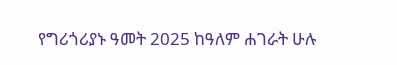የግሪጎሪያኑ ዓመት 2025 ከዓለም ሐገራት ሁሉ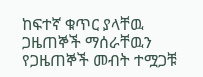ከፍተኛ ቁጥር ያላቸዉ ጋዜጠኞች ማሰራቸዉን የጋዜጠኞች መብት ተሟጋቹ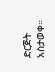ድርጅት አስታወቀ።